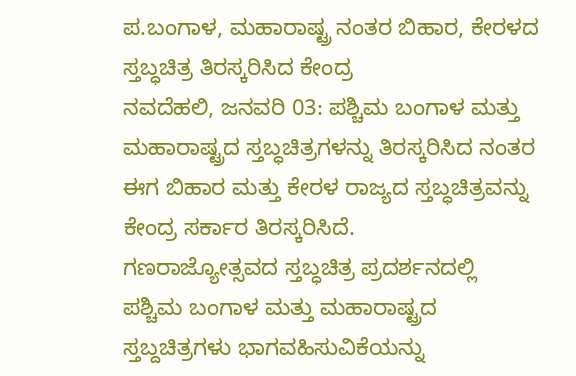ಪ.ಬಂಗಾಳ, ಮಹಾರಾಷ್ಟ್ರ ನಂತರ ಬಿಹಾರ, ಕೇರಳದ ಸ್ತಬ್ಧಚಿತ್ರ ತಿರಸ್ಕರಿಸಿದ ಕೇಂದ್ರ
ನವದೆಹಲಿ, ಜನವರಿ 03: ಪಶ್ಚಿಮ ಬಂಗಾಳ ಮತ್ತು ಮಹಾರಾಷ್ಟ್ರದ ಸ್ತಬ್ಧಚಿತ್ರಗಳನ್ನು ತಿರಸ್ಕರಿಸಿದ ನಂತರ ಈಗ ಬಿಹಾರ ಮತ್ತು ಕೇರಳ ರಾಜ್ಯದ ಸ್ತಬ್ಧಚಿತ್ರವನ್ನು ಕೇಂದ್ರ ಸರ್ಕಾರ ತಿರಸ್ಕರಿಸಿದೆ.
ಗಣರಾಜ್ಯೋತ್ಸವದ ಸ್ತಬ್ಧಚಿತ್ರ ಪ್ರದರ್ಶನದಲ್ಲಿ ಪಶ್ಚಿಮ ಬಂಗಾಳ ಮತ್ತು ಮಹಾರಾಷ್ಟ್ರದ ಸ್ತಬ್ದಚಿತ್ರಗಳು ಭಾಗವಹಿಸುವಿಕೆಯನ್ನು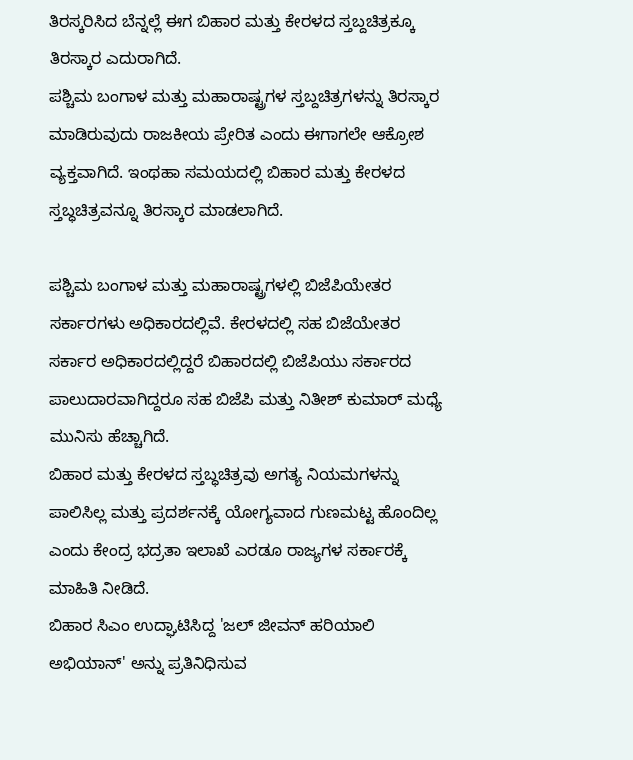ತಿರಸ್ಕರಿಸಿದ ಬೆನ್ನಲ್ಲೆ ಈಗ ಬಿಹಾರ ಮತ್ತು ಕೇರಳದ ಸ್ತಬ್ದಚಿತ್ರಕ್ಕೂ ತಿರಸ್ಕಾರ ಎದುರಾಗಿದೆ.
ಪಶ್ಚಿಮ ಬಂಗಾಳ ಮತ್ತು ಮಹಾರಾಷ್ಟ್ರಗಳ ಸ್ತಬ್ದಚಿತ್ರಗಳನ್ನು ತಿರಸ್ಕಾರ ಮಾಡಿರುವುದು ರಾಜಕೀಯ ಪ್ರೇರಿತ ಎಂದು ಈಗಾಗಲೇ ಆಕ್ರೋಶ ವ್ಯಕ್ತವಾಗಿದೆ. ಇಂಥಹಾ ಸಮಯದಲ್ಲಿ ಬಿಹಾರ ಮತ್ತು ಕೇರಳದ ಸ್ತಬ್ಧಚಿತ್ರವನ್ನೂ ತಿರಸ್ಕಾರ ಮಾಡಲಾಗಿದೆ.

ಪಶ್ಚಿಮ ಬಂಗಾಳ ಮತ್ತು ಮಹಾರಾಷ್ಟ್ರಗಳಲ್ಲಿ ಬಿಜೆಪಿಯೇತರ ಸರ್ಕಾರಗಳು ಅಧಿಕಾರದಲ್ಲಿವೆ. ಕೇರಳದಲ್ಲಿ ಸಹ ಬಿಜೆಯೇತರ ಸರ್ಕಾರ ಅಧಿಕಾರದಲ್ಲಿದ್ದರೆ ಬಿಹಾರದಲ್ಲಿ ಬಿಜೆಪಿಯು ಸರ್ಕಾರದ ಪಾಲುದಾರವಾಗಿದ್ದರೂ ಸಹ ಬಿಜೆಪಿ ಮತ್ತು ನಿತೀಶ್ ಕುಮಾರ್ ಮಧ್ಯೆ ಮುನಿಸು ಹೆಚ್ಚಾಗಿದೆ.
ಬಿಹಾರ ಮತ್ತು ಕೇರಳದ ಸ್ತಬ್ಧಚಿತ್ರವು ಅಗತ್ಯ ನಿಯಮಗಳನ್ನು ಪಾಲಿಸಿಲ್ಲ ಮತ್ತು ಪ್ರದರ್ಶನಕ್ಕೆ ಯೋಗ್ಯವಾದ ಗುಣಮಟ್ಟ ಹೊಂದಿಲ್ಲ ಎಂದು ಕೇಂದ್ರ ಭದ್ರತಾ ಇಲಾಖೆ ಎರಡೂ ರಾಜ್ಯಗಳ ಸರ್ಕಾರಕ್ಕೆ ಮಾಹಿತಿ ನೀಡಿದೆ.
ಬಿಹಾರ ಸಿಎಂ ಉದ್ಘಾಟಿಸಿದ್ದ 'ಜಲ್ ಜೀವನ್ ಹರಿಯಾಲಿ ಅಭಿಯಾನ್' ಅನ್ನು ಪ್ರತಿನಿಧಿಸುವ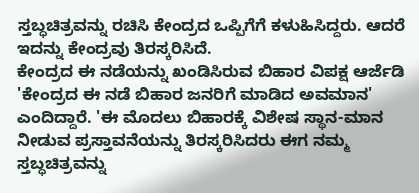ಸ್ತಬ್ಧಚಿತ್ರವನ್ನು ರಚಿಸಿ ಕೇಂದ್ರದ ಒಪ್ಪಿಗೆಗೆ ಕಳುಹಿಸಿದ್ದರು. ಆದರೆ ಇದನ್ನು ಕೇಂದ್ರವು ತಿರಸ್ಕರಿಸಿದೆ.
ಕೇಂದ್ರದ ಈ ನಡೆಯನ್ನು ಖಂಡಿಸಿರುವ ಬಿಹಾರ ವಿಪಕ್ಷ ಆರ್ಜೆಡಿ 'ಕೇಂದ್ರದ ಈ ನಡೆ ಬಿಹಾರ ಜನರಿಗೆ ಮಾಡಿದ ಅವಮಾನ' ಎಂದಿದ್ದಾರೆ. 'ಈ ಮೊದಲು ಬಿಹಾರಕ್ಕೆ ವಿಶೇಷ ಸ್ಥಾನ-ಮಾನ ನೀಡುವ ಪ್ರಸ್ತಾವನೆಯನ್ನು ತಿರಸ್ಕರಿಸಿದರು ಈಗ ನಮ್ಮ ಸ್ತಬ್ಧಚಿತ್ರವನ್ನು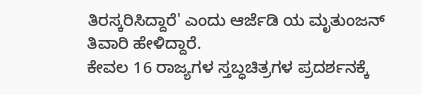ತಿರಸ್ಕರಿಸಿದ್ದಾರೆ' ಎಂದು ಆರ್ಜೆಡಿ ಯ ಮೃತುಂಜನ್ ತಿವಾರಿ ಹೇಳಿದ್ದಾರೆ.
ಕೇವಲ 16 ರಾಜ್ಯಗಳ ಸ್ತಬ್ಧಚಿತ್ರಗಳ ಪ್ರದರ್ಶನಕ್ಕೆ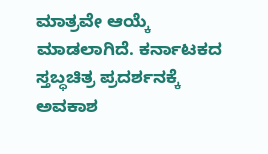ಮಾತ್ರವೇ ಆಯ್ಕೆ ಮಾಡಲಾಗಿದೆ. ಕರ್ನಾಟಕದ ಸ್ತಬ್ಧಚಿತ್ರ ಪ್ರದರ್ಶನಕ್ಕೆ ಅವಕಾಶ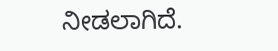ನೀಡಲಾಗಿದೆ.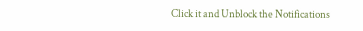Click it and Unblock the Notifications